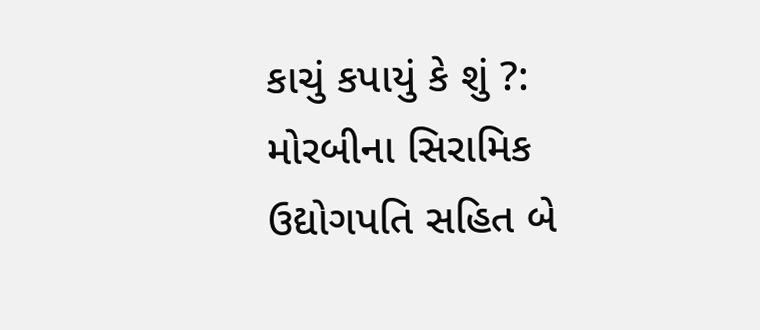કાચું કપાયું કે શું ?: મોરબીના સિરામિક ઉદ્યોગપતિ સહિત બે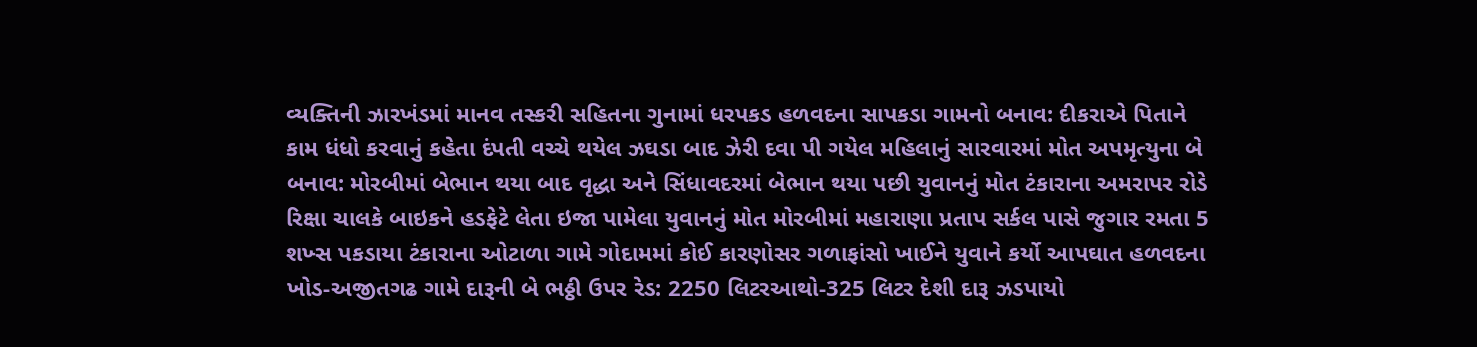વ્યક્તિની ઝારખંડમાં માનવ તસ્કરી સહિતના ગુનામાં ધરપકડ હળવદના સાપકડા ગામનો બનાવ: દીકરાએ પિતાને કામ ધંધો કરવાનું કહેતા દંપતી વચ્ચે થયેલ ઝઘડા બાદ ઝેરી દવા પી ગયેલ મહિલાનું સારવારમાં મોત અપમૃત્યુના બે બનાવ: મોરબીમાં બેભાન થયા બાદ વૃદ્ધા અને સિંધાવદરમાં બેભાન થયા પછી યુવાનનું મોત ટંકારાના અમરાપર રોડે રિક્ષા ચાલકે બાઇકને હડફેટે લેતા ઇજા પામેલા યુવાનનું મોત મોરબીમાં મહારાણા પ્રતાપ સર્કલ પાસે જુગાર રમતા 5 શખ્સ પકડાયા ટંકારાના ઓટાળા ગામે ગોદામમાં કોઈ કારણોસર ગળાફાંસો ખાઈને યુવાને કર્યો આપઘાત હળવદના ખોડ-અજીતગઢ ગામે દારૂની બે ભઠ્ઠી ઉપર રેડ: 2250 લિટરઆથો-325 લિટર દેશી દારૂ ઝડપાયો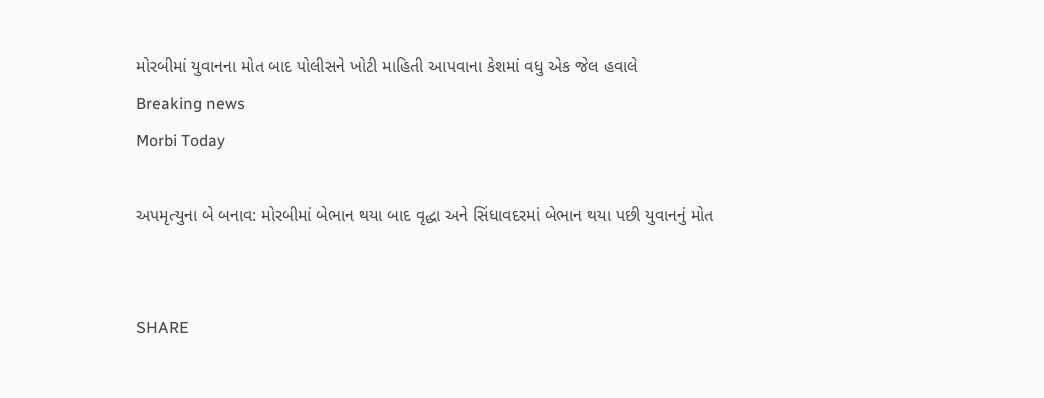મોરબીમાં યુવાનના મોત બાદ પોલીસને ખોટી માહિતી આપવાના કેશમાં વધુ એક જેલ હવાલે
Breaking news
Morbi Today

અપમૃત્યુના બે બનાવ: મોરબીમાં બેભાન થયા બાદ વૃદ્ધા અને સિંધાવદરમાં બેભાન થયા પછી યુવાનનું મોત


SHARE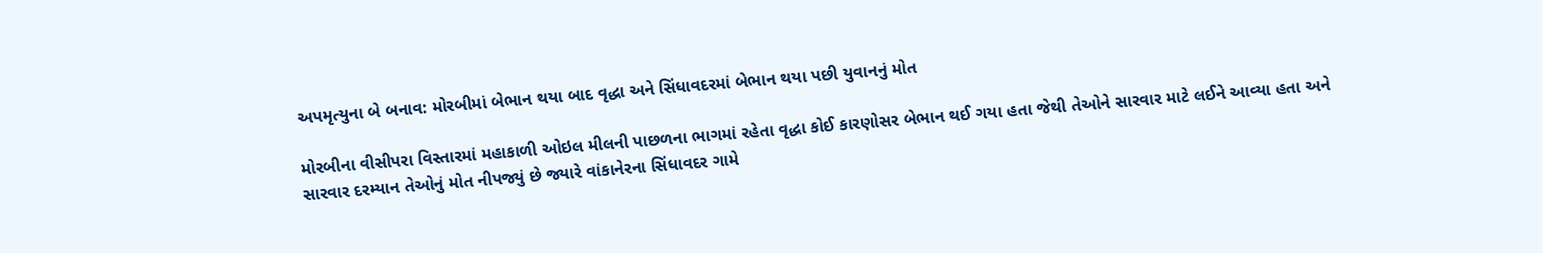અપમૃત્યુના બે બનાવ: મોરબીમાં બેભાન થયા બાદ વૃદ્ધા અને સિંધાવદરમાં બેભાન થયા પછી યુવાનનું મોત

મોરબીના વીસીપરા વિસ્તારમાં મહાકાળી ઓઇલ મીલની પાછળના ભાગમાં રહેતા વૃદ્ધા કોઈ કારણોસર બેભાન થઈ ગયા હતા જેથી તેઓને સારવાર માટે લઈને આવ્યા હતા અને સારવાર દરમ્યાન તેઓનું મોત નીપજ્યું છે જ્યારે વાંકાનેરના સિંધાવદર ગામે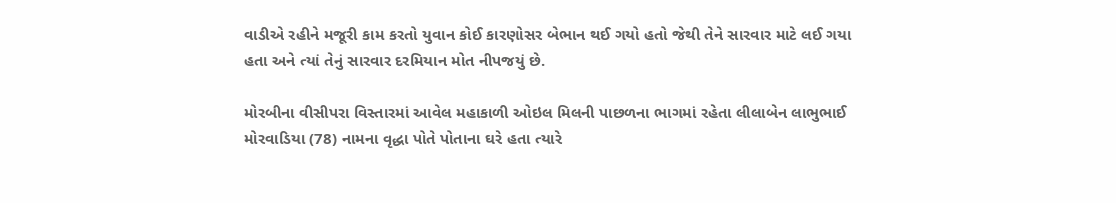વાડીએ રહીને મજૂરી કામ કરતો યુવાન કોઈ કારણોસર બેભાન થઈ ગયો હતો જેથી તેને સારવાર માટે લઈ ગયા હતા અને ત્યાં તેનું સારવાર દરમિયાન મોત નીપજયું છે.

મોરબીના વીસીપરા વિસ્તારમાં આવેલ મહાકાળી ઓઇલ મિલની પાછળના ભાગમાં રહેતા લીલાબેન લાભુભાઈ મોરવાડિયા (78) નામના વૃદ્ધા પોતે પોતાના ઘરે હતા ત્યારે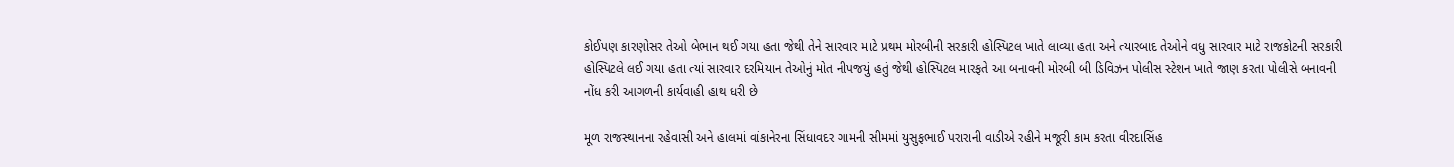કોઈપણ કારણોસર તેઓ બેભાન થઈ ગયા હતા જેથી તેને સારવાર માટે પ્રથમ મોરબીની સરકારી હોસ્પિટલ ખાતે લાવ્યા હતા અને ત્યારબાદ તેઓને વધુ સારવાર માટે રાજકોટની સરકારી હોસ્પિટલે લઈ ગયા હતા ત્યાં સારવાર દરમિયાન તેઓનું મોત નીપજયું હતું જેથી હોસ્પિટલ મારફતે આ બનાવની મોરબી બી ડિવિઝન પોલીસ સ્ટેશન ખાતે જાણ કરતા પોલીસે બનાવની નોંધ કરી આગળની કાર્યવાહી હાથ ધરી છે

મૂળ રાજસ્થાનના રહેવાસી અને હાલમાં વાંકાનેરના સિંધાવદર ગામની સીમમાં યુસુફભાઈ પરારાની વાડીએ રહીને મજૂરી કામ કરતા વીરદાસિંહ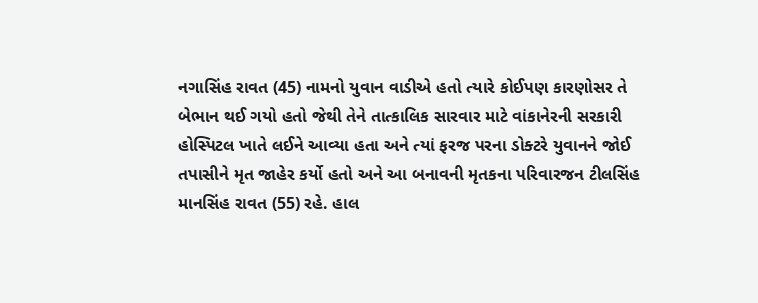નગાસિંહ રાવત (45) નામનો યુવાન વાડીએ હતો ત્યારે કોઈપણ કારણોસર તે બેભાન થઈ ગયો હતો જેથી તેને તાત્કાલિક સારવાર માટે વાંકાનેરની સરકારી હોસ્પિટલ ખાતે લઈને આવ્યા હતા અને ત્યાં ફરજ પરના ડોક્ટરે યુવાનને જોઈ તપાસીને મૃત જાહેર કર્યો હતો અને આ બનાવની મૃતકના પરિવારજન ટીલસિંહ માનસિંહ રાવત (55) રહે. હાલ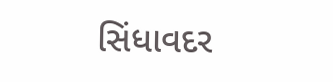સિંધાવદર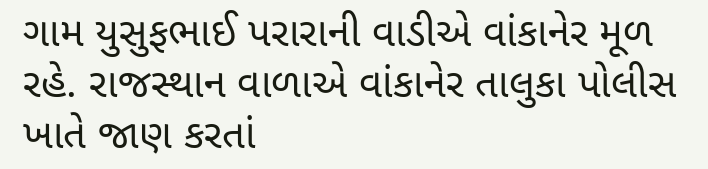ગામ યુસુફભાઈ પરારાની વાડીએ વાંકાનેર મૂળ રહે. રાજસ્થાન વાળાએ વાંકાનેર તાલુકા પોલીસ ખાતે જાણ કરતાં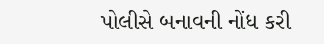પોલીસે બનાવની નોંધ કરી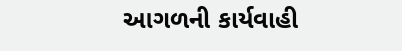આગળની કાર્યવાહી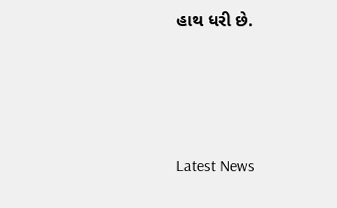હાથ ધરી છે.






Latest News